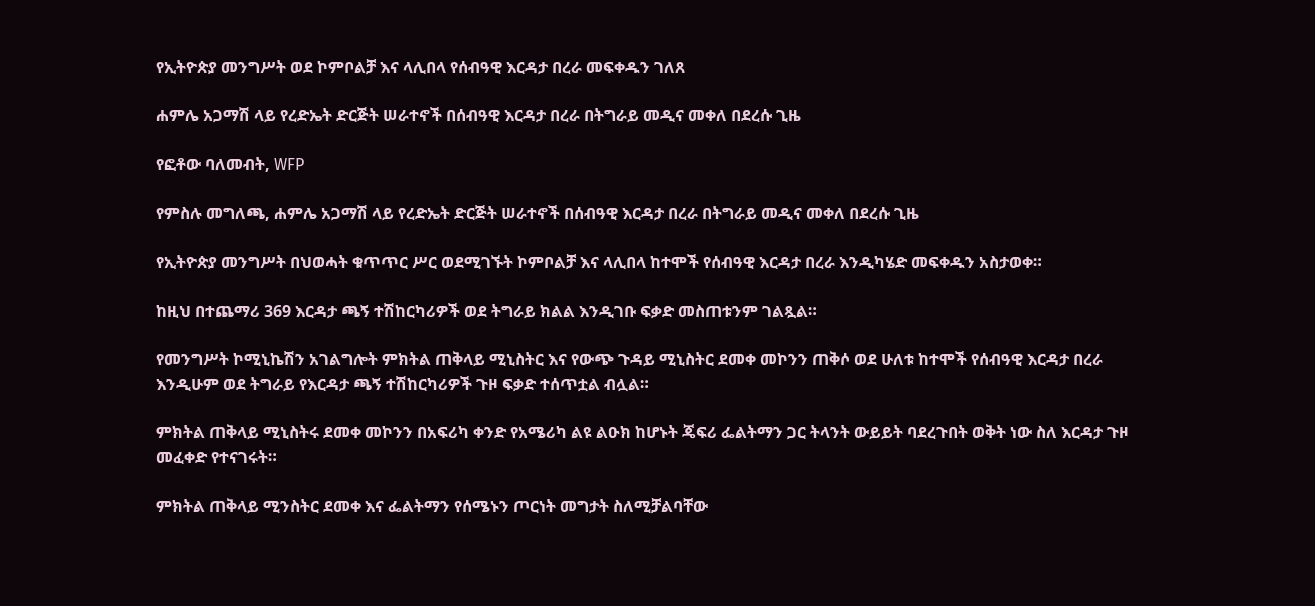የኢትዮጵያ መንግሥት ወደ ኮምቦልቻ እና ላሊበላ የሰብዓዊ እርዳታ በረራ መፍቀዱን ገለጸ

ሐምሌ አጋማሽ ላይ የረድኤት ድርጅት ሠራተኖች በሰብዓዊ እርዳታ በረራ በትግራይ መዲና መቀለ በደረሱ ጊዜ

የፎቶው ባለመብት, WFP

የምስሉ መግለጫ, ሐምሌ አጋማሽ ላይ የረድኤት ድርጅት ሠራተኖች በሰብዓዊ እርዳታ በረራ በትግራይ መዲና መቀለ በደረሱ ጊዜ

የኢትዮጵያ መንግሥት በህወሓት ቁጥጥር ሥር ወደሚገኙት ኮምቦልቻ እና ላሊበላ ከተሞች የሰብዓዊ እርዳታ በረራ እንዲካሄድ መፍቀዱን አስታወቀ።

ከዚህ በተጨማሪ 369 እርዳታ ጫኝ ተሽከርካሪዎች ወደ ትግራይ ክልል እንዲገቡ ፍቃድ መስጠቱንም ገልጿል።

የመንግሥት ኮሚኒኬሽን አገልግሎት ምክትል ጠቅላይ ሚኒስትር እና የውጭ ጉዳይ ሚኒስትር ደመቀ መኮንን ጠቅሶ ወደ ሁለቱ ከተሞች የሰብዓዊ እርዳታ በረራ እንዲሁም ወደ ትግራይ የእርዳታ ጫኝ ተሽከርካሪዎች ጉዞ ፍቃድ ተሰጥቷል ብሏል።

ምክትል ጠቅላይ ሚኒስትሩ ደመቀ መኮንን በአፍሪካ ቀንድ የአሜሪካ ልዩ ልዑክ ከሆኑት ጄፍሪ ፌልትማን ጋር ትላንት ውይይት ባደረጉበት ወቅት ነው ስለ እርዳታ ጉዞ መፈቀድ የተናገሩት።

ምክትል ጠቅላይ ሚንስትር ደመቀ እና ፌልትማን የሰሜኑን ጦርነት መግታት ስለሚቻልባቸው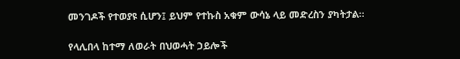መንገዶች የተወያዩ ሲሆን፤ ይህም የተኩስ አቁም ውሳኔ ላይ መድረስን ያካትታል።

የላሊበላ ከተማ ለወራት በህወሓት ኃይሎች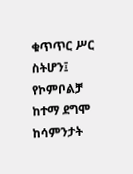ቁጥጥር ሥር ስትሆን፤ የኮምቦልቻ ከተማ ደግሞ ከሳምንታት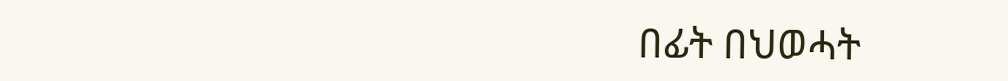በፊት በህወሓት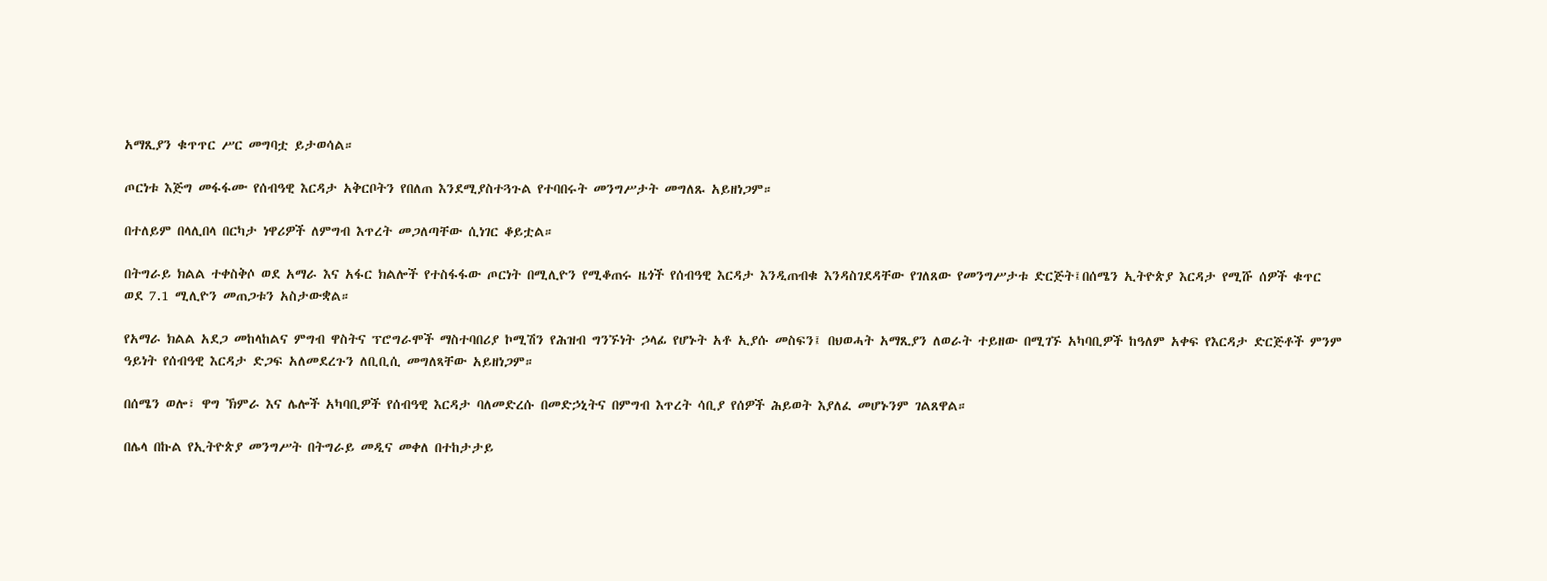አማጺያን ቁጥጥር ሥር መግባቷ ይታወሳል።

ጦርነቱ እጅግ መፋፋሙ የሰብዓዊ እርዳታ አቅርቦትን የበለጠ እንደሚያስተጓጉል የተባበሩት መንግሥታት መግለጹ አይዘነጋም።

በተለይም በላሊበላ በርካታ ነዋሪዎች ለምግብ እጥረት መጋለጣቸው ሲነገር ቆይቷል።

በትግራይ ክልል ተቀስቅሶ ወደ አማራ እና አፋር ክልሎች የተስፋፋው ጦርነት በሚሊዮን የሚቆጠሩ ዜጎች የሰብዓዊ እርዳታ እንዲጠብቁ እንዳስገደዳቸው የገለጸው የመንግሥታቱ ድርጅት፤በሰሜን ኢትዮጵያ እርዳታ የሚሹ ሰዎች ቁጥር ወደ 7.1 ሚሊዮን መጠጋቱን አስታውቋል።

የአማራ ክልል አደጋ መከላከልና ምግብ ዋስትና ፕሮግራሞች ማስተባበሪያ ኮሚሽን የሕዝብ ግንኙነት ኃላፊ የሆኑት አቶ ኢያሱ መስፍን፤ በህወሓት አማጺያን ለወራት ተይዘው በሚገኙ አካባቢዎች ከዓለም አቀፍ የእርዳታ ድርጅቶች ምንም ዓይነት የሰብዓዊ እርዳታ ድጋፍ አለመደረጉን ለቢቢሲ መግለጻቸው አይዘነጋም።

በሰሜን ወሎ፣ ዋግ ኽምራ እና ሌሎች አካባቢዎች የሰብዓዊ እርዳታ ባለመድረሱ በመድኃኒትና በምግብ እጥረት ሳቢያ የሰዎች ሕይወት እያለፈ መሆኑንም ገልጸዋል።

በሌላ በኩል የኢትዮጵያ መንግሥት በትግራይ መዲና መቀለ በተከታታይ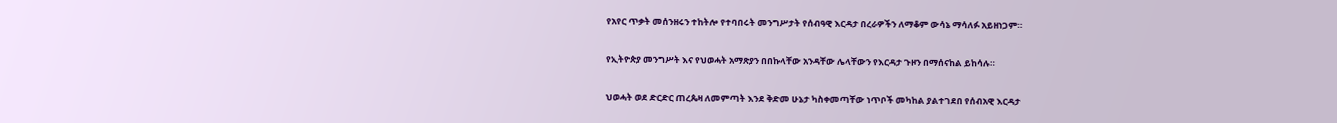የአየር ጥቃት መሰንዘሩን ተከትሎ የተባበሩት መንግሥታት የሰብዓዊ እርዳታ በረራዎችን ለማቆም ውሳኔ ማሳለፉ አይዘነጋም።

የኢትዮጵያ መንግሥት እና የህወሓት አማጽያን በበኩላቸው አንዳቸው ሌላቸውን የእርዳታ ጉዞን በማሰናከል ይከሳሉ።

ህወሓት ወደ ድርድር ጠረጴዛ ለመምጣት እንደ ቅድመ ሁኔታ ካስቀመጣቸው ነጥቦች መካከል ያልተገደበ የሰብአዊ እርዳታ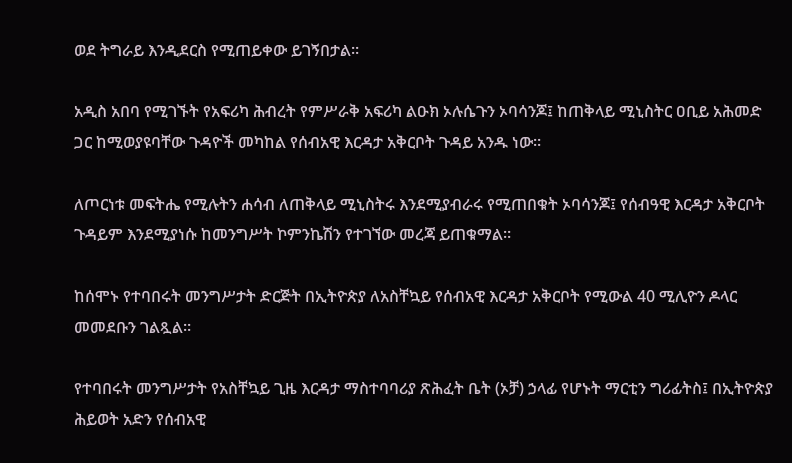ወደ ትግራይ እንዲደርስ የሚጠይቀው ይገኝበታል።

አዲስ አበባ የሚገኙት የአፍሪካ ሕብረት የምሥራቅ አፍሪካ ልዑክ ኦሉሴጉን ኦባሳንጆ፤ ከጠቅላይ ሚኒስትር ዐቢይ አሕመድ ጋር ከሚወያዩባቸው ጉዳዮች መካከል የሰብአዊ እርዳታ አቅርቦት ጉዳይ አንዱ ነው።

ለጦርነቱ መፍትሔ የሚሉትን ሐሳብ ለጠቅላይ ሚኒስትሩ እንደሚያብራሩ የሚጠበቁት ኦባሳንጆ፤ የሰብዓዊ እርዳታ አቅርቦት ጉዳይም እንደሚያነሱ ከመንግሥት ኮምንኬሽን የተገኘው መረጃ ይጠቁማል።

ከሰሞኑ የተባበሩት መንግሥታት ድርጅት በኢትዮጵያ ለአስቸኳይ የሰብአዊ እርዳታ አቅርቦት የሚውል 40 ሚሊዮን ዶላር መመደቡን ገልጿል።

የተባበሩት መንግሥታት የአስቸኳይ ጊዜ እርዳታ ማስተባባሪያ ጽሕፈት ቤት (ኦቻ) ኃላፊ የሆኑት ማርቲን ግሪፊትስ፤ በኢትዮጵያ ሕይወት አድን የሰብአዊ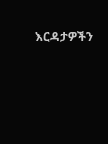እርዳታዎችን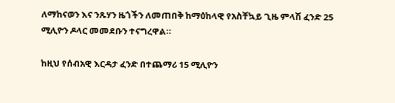ለማከናወን እና ንጹሃን ዜጎችን ለመጠበቅ ከማዕከላዊ የአስቸኳይ ጊዜ ምላሽ ፈንድ 25 ሚሊዮን ዶላር መመደቡን ተናግረዋል።

ከዚህ የሰብአዊ እርዳታ ፈንድ በተጨማሪ 15 ሚሊዮን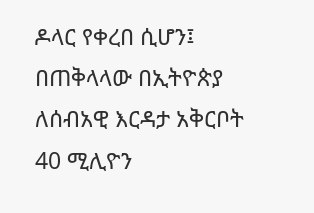ዶላር የቀረበ ሲሆን፤ በጠቅላላው በኢትዮጵያ ለሰብአዊ እርዳታ አቅርቦት 40 ሚሊዮን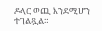ዶላር ወጪ እንደሚሆን ተገልጿል።